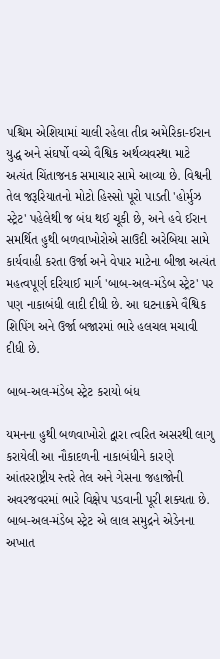પશ્ચિમ એશિયામાં ચાલી રહેલા તીવ્ર અમેરિકા-ઈરાન યુદ્ધ અને સંઘર્ષો વચ્ચે વૈશ્વિક અર્થવ્યવસ્થા માટે અત્યંત ચિંતાજનક સમાચાર સામે આવ્યા છે. વિશ્વની તેલ જરૂરિયાતનો મોટો હિસ્સો પૂરો પાડતી 'હોર્મુઝ સ્ટ્રેટ' પહેલેથી જ બંધ થઈ ચૂકી છે, અને હવે ઈરાન સમર્થિત હુથી બળવાખોરોએ સાઉદી અરેબિયા સામે કાર્યવાહી કરતા ઉર્જા અને વેપાર માટેના બીજા અત્યંત મહત્વપૂર્ણ દરિયાઈ માર્ગ 'બાબ-અલ-મંડેબ સ્ટ્રેટ' પર પણ નાકાબંધી લાદી દીધી છે. આ ઘટનાક્રમે વૈશ્વિક શિપિંગ અને ઉર્જા બજારમાં ભારે હલચલ મચાવી દીધી છે.

બાબ-અલ-મંડેબ સ્ટ્રેટ કરાયો બંધ

યમનના હુથી બળવાખોરો દ્વારા ત્વરિત અસરથી લાગુ કરાયેલી આ નૌકાદળની નાકાબંધીને કારણે આંતરરાષ્ટ્રીય સ્તરે તેલ અને ગેસના જહાજોની અવરજવરમાં ભારે વિક્ષેપ પડવાની પૂરી શક્યતા છે. બાબ-અલ-મંડેબ સ્ટ્રેટ એ લાલ સમુદ્રને એડેનના અખાત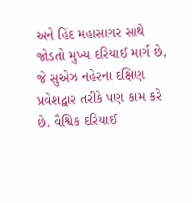અને હિંદ મહાસાગર સાથે જોડતો મુખ્ય દરિયાઈ માર્ગ છે, જે સુએઝ નહેરના દક્ષિણ પ્રવેશદ્વાર તરીકે પણ કામ કરે છે. વૈશ્વિક દરિયાઈ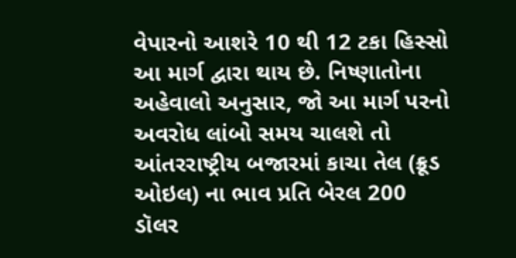વેપારનો આશરે 10 થી 12 ટકા હિસ્સો આ માર્ગ દ્વારા થાય છે. નિષ્ણાતોના અહેવાલો અનુસાર, જો આ માર્ગ પરનો અવરોધ લાંબો સમય ચાલશે તો આંતરરાષ્ટ્રીય બજારમાં કાચા તેલ (ક્રૂડ ઓઇલ) ના ભાવ પ્રતિ બેરલ 200 ડૉલર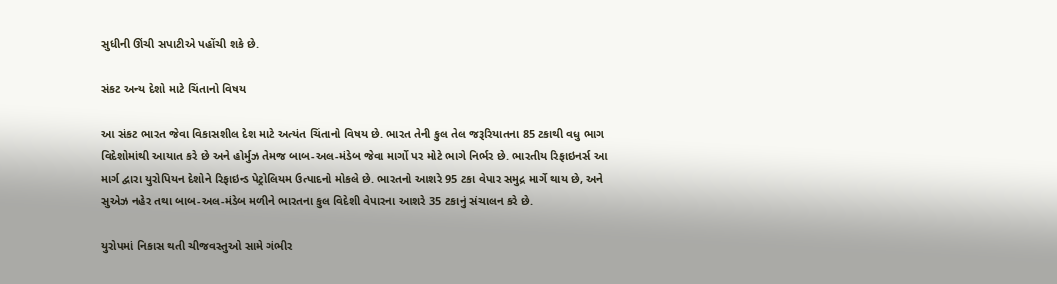સુધીની ઊંચી સપાટીએ પહોંચી શકે છે.

સંકટ અન્ય દેશો માટે ચિંતાનો વિષય

આ સંકટ ભારત જેવા વિકાસશીલ દેશ માટે અત્યંત ચિંતાનો વિષય છે. ભારત તેની કુલ તેલ જરૂરિયાતના 85 ટકાથી વધુ ભાગ વિદેશોમાંથી આયાત કરે છે અને હોર્મુઝ તેમજ બાબ-અલ-મંડેબ જેવા માર્ગો પર મોટે ભાગે નિર્ભર છે. ભારતીય રિફાઇનર્સ આ માર્ગ દ્વારા યુરોપિયન દેશોને રિફાઇન્ડ પેટ્રોલિયમ ઉત્પાદનો મોકલે છે. ભારતનો આશરે 95 ટકા વેપાર સમુદ્ર માર્ગે થાય છે, અને સુએઝ નહેર તથા બાબ-અલ-મંડેબ મળીને ભારતના કુલ વિદેશી વેપારના આશરે 35 ટકાનું સંચાલન કરે છે.

યુરોપમાં નિકાસ થતી ચીજવસ્તુઓ સામે ગંભીર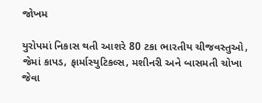જોખમ

યુરોપમાં નિકાસ થતી આશરે 80 ટકા ભારતીય ચીજવસ્તુઓ, જેમાં કાપડ, ફાર્માસ્યુટિકલ્સ, મશીનરી અને બાસમતી ચોખા જેવા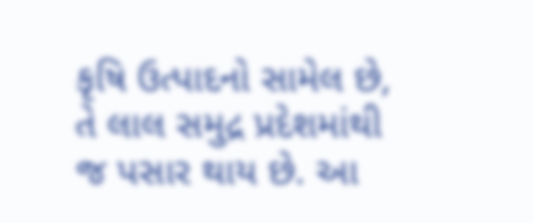કૃષિ ઉત્પાદનો સામેલ છે, તે લાલ સમુદ્ર પ્રદેશમાંથી જ પસાર થાય છે. આ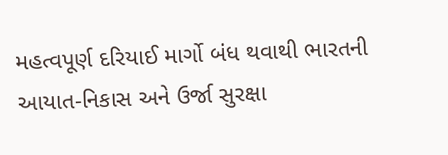મહત્વપૂર્ણ દરિયાઈ માર્ગો બંધ થવાથી ભારતની આયાત-નિકાસ અને ઉર્જા સુરક્ષા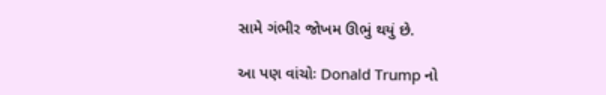સામે ગંભીર જોખમ ઊભું થયું છે.

આ પણ વાંચોઃ Donald Trump નો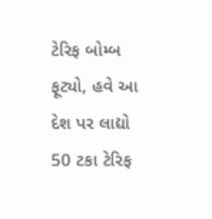ટેરિફ બોમ્બ ફૂટ્યો, હવે આ દેશ પર લાદ્યો 50 ટકા ટેરિફ